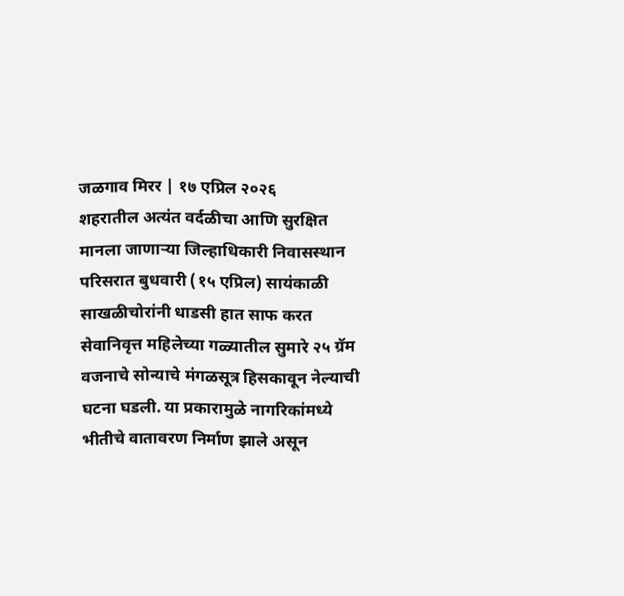जळगाव मिरर | १७ एप्रिल २०२६
शहरातील अत्यंत वर्दळीचा आणि सुरक्षित मानला जाणाऱ्या जिल्हाधिकारी निवासस्थान परिसरात बुधवारी (१५ एप्रिल) सायंकाळी साखळीचोरांनी धाडसी हात साफ करत सेवानिवृत्त महिलेच्या गळ्यातील सुमारे २५ ग्रॅम वजनाचे सोन्याचे मंगळसूत्र हिसकावून नेल्याची घटना घडली. या प्रकारामुळे नागरिकांमध्ये भीतीचे वातावरण निर्माण झाले असून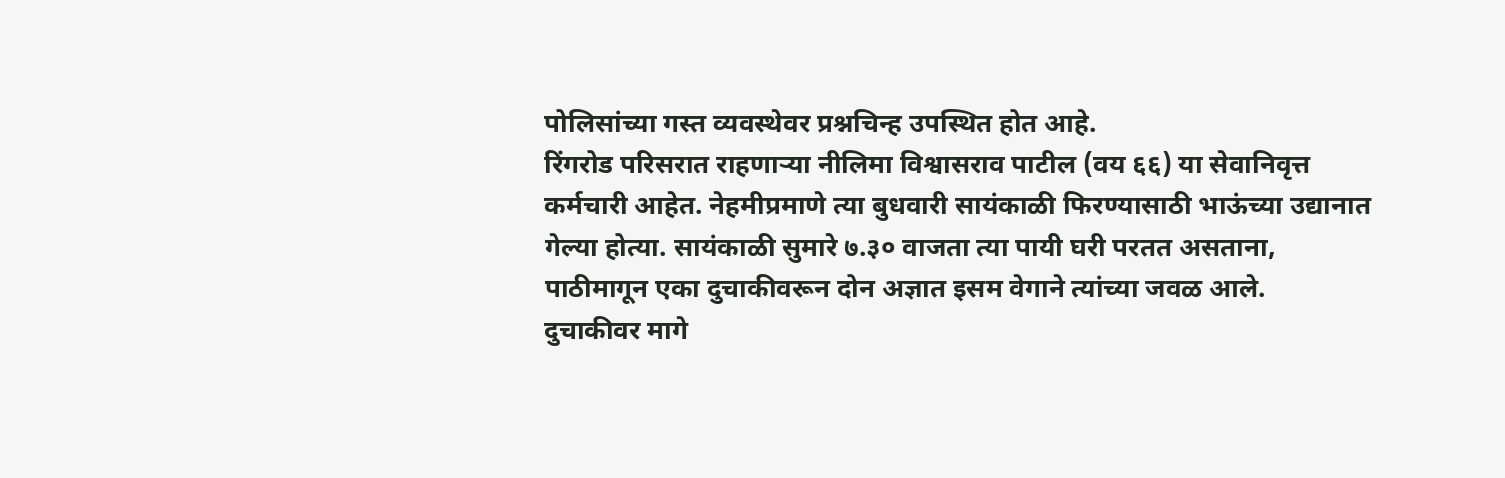पोलिसांच्या गस्त व्यवस्थेवर प्रश्नचिन्ह उपस्थित होत आहे.
रिंगरोड परिसरात राहणाऱ्या नीलिमा विश्वासराव पाटील (वय ६६) या सेवानिवृत्त कर्मचारी आहेत. नेहमीप्रमाणे त्या बुधवारी सायंकाळी फिरण्यासाठी भाऊंच्या उद्यानात गेल्या होत्या. सायंकाळी सुमारे ७.३० वाजता त्या पायी घरी परतत असताना, पाठीमागून एका दुचाकीवरून दोन अज्ञात इसम वेगाने त्यांच्या जवळ आले.
दुचाकीवर मागे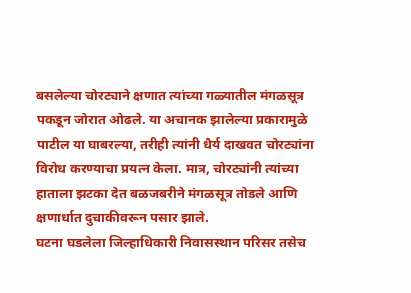बसलेल्या चोरट्याने क्षणात त्यांच्या गळ्यातील मंगळसूत्र पकडून जोरात ओढले. या अचानक झालेल्या प्रकारामुळे पाटील या घाबरल्या, तरीही त्यांनी धैर्य दाखवत चोरट्यांना विरोध करण्याचा प्रयत्न केला. मात्र, चोरट्यांनी त्यांच्या हाताला झटका देत बळजबरीने मंगळसूत्र तोडले आणि क्षणार्धात दुचाकीवरून पसार झाले.
घटना घडलेला जिल्हाधिकारी निवासस्थान परिसर तसेच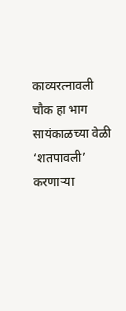काव्यरत्नावली चौक हा भाग सायंकाळच्या वेळी ‘शतपावली’ करणाऱ्या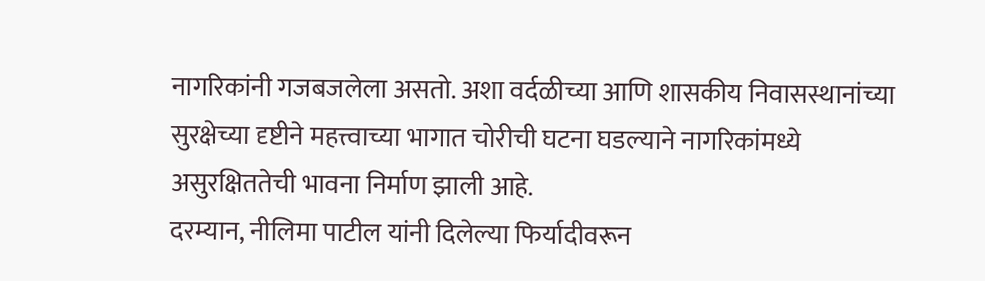नागरिकांनी गजबजलेला असतो. अशा वर्दळीच्या आणि शासकीय निवासस्थानांच्या सुरक्षेच्या दृष्टीने महत्त्वाच्या भागात चोरीची घटना घडल्याने नागरिकांमध्ये असुरक्षिततेची भावना निर्माण झाली आहे.
दरम्यान, नीलिमा पाटील यांनी दिलेल्या फिर्यादीवरून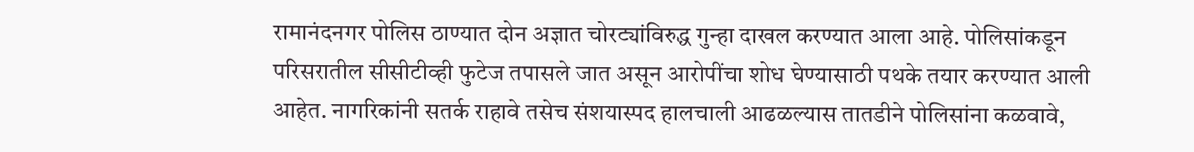रामानंदनगर पोलिस ठाण्यात दोन अज्ञात चोरट्यांविरुद्ध गुन्हा दाखल करण्यात आला आहे. पोलिसांकडून परिसरातील सीसीटीव्ही फुटेज तपासले जात असून आरोपींचा शोध घेण्यासाठी पथके तयार करण्यात आली आहेत. नागरिकांनी सतर्क राहावे तसेच संशयास्पद हालचाली आढळल्यास तातडीने पोलिसांना कळवावे,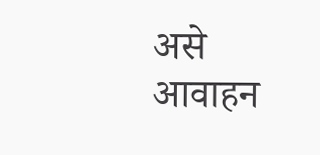असे आवाहन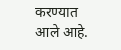करण्यात आले आहे.